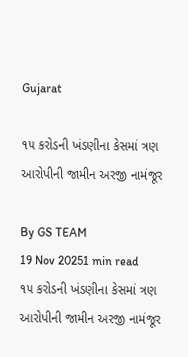Gujarat

૧૫ કરોડની ખંડણીના કેસમાં ત્રણ આરોપીની જામીન અરજી નામંજૂર

By GS TEAM
19 Nov 20251 min read
૧૫ કરોડની ખંડણીના કેસમાં ત્રણ આરોપીની જામીન અરજી નામંજૂર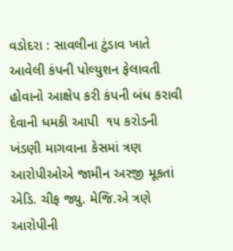વડોદરા : સાવલીના ટુંડાવ ખાતે આવેલી કંપની પોલ્યુશન ફેલાવતી હોવાનો આક્ષેપ કરી કંપની બંધ કરાવી દેવાની ધમકી આપી  ૧૫ કરોડની ખંડણી માગવાના કેસમાં ત્રણ આરોપીઓએ જામીન અરજી મૂકતાં એડિ. ચીફ જ્યુ. મેજિ.એ ત્રણે આરોપીની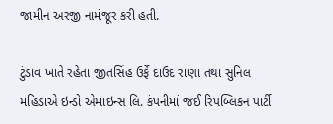જામીન અરજી નામંજૂર કરી હતી.

ટુંડાવ ખાતે રહેતા જીતસિંહ ઉર્ફે દાઉદ રાણા તથા સુનિલ મહિડાએ ઇન્ડો એમાઇન્સ લિ. કંપનીમાં જઈ રિપબ્લિકન પાર્ટી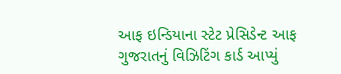આફ ઇન્ડિયાના સ્ટેટ પ્રેસિડેન્ટ આફ ગુજરાતનું વિઝિટિંગ કાર્ડ આપ્યું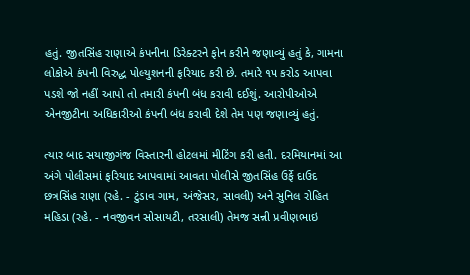હતું. જીતસિંહ રાણાએ કંપનીના ડિરેક્ટરને ફોન કરીને જણાવ્યું હતું કે, ગામના લોકોએ કંપની વિરુદ્ધ પોલ્યુશનની ફરિયાદ કરી છે. તમારે ૧૫ કરોડ આપવા પડશે જો નહીં આપો તો તમારી કંપની બંધ કરાવી દઈશું. આરોપીઓએ એનજીટીના અધિકારીઓ કંપની બંધ કરાવી દેશે તેમ પણ જણાવ્યું હતું.

ત્યાર બાદ સયાજીગંજ વિસ્તારની હોટલમાં મીટિંગ કરી હતી. દરમિયાનમાં આ અંગે પોલીસમાં ફરિયાદ આપવામાં આવતા પોલીસે જીતસિંહ ઉર્ફે દાઉદ છત્રસિંહ રાણા (રહે. - ટુંડાવ ગામ, અંજેસર, સાવલી) અને સુનિલ રોહિત મહિડા (રહે. - નવજીવન સોસાયટી, તરસાલી) તેમજ સન્ની પ્રવીણભાઇ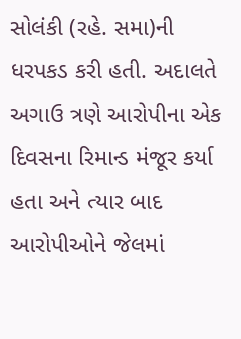સોલંકી (રહે. સમા)ની ધરપકડ કરી હતી. અદાલતે અગાઉ ત્રણે આરોપીના એક દિવસના રિમાન્ડ મંજૂર કર્યા હતા અને ત્યાર બાદ આરોપીઓને જેલમાં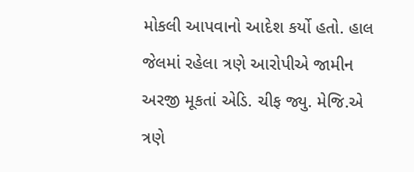મોકલી આપવાનો આદેશ કર્યો હતો. હાલ જેલમાં રહેલા ત્રણે આરોપીએ જામીન અરજી મૂકતાં એડિ. ચીફ જ્યુ. મેજિ.એ ત્રણે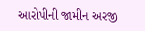આરોપીની જામીન અરજી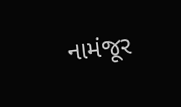નામંજૂર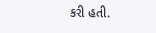કરી હતી.